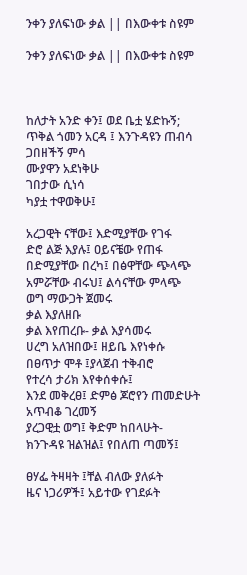ንቀን ያለፍነው ቃል || በእውቀቱ ስዩም

ንቀን ያለፍነው ቃል || በእውቀቱ ስዩም



ከለታት አንድ ቀን፤ ወደ ቤቷ ሄድኩኝ;
ጥቅል ጎመን አርዳ ፤ እንጉዳዩን ጠብሳ
ጋበዘችኝ ምሳ
ሙያዋን አደነቅሁ
ገበታው ሲነሳ
ካያቷ ተዋወቅሁ፤

አረጋዊት ናቸው፤ እድሚያቸው የገፋ
ድሮ ልጅ እያሉ፤ ዐይናቼው የጠፋ
በድሚያቸው በረካ፤ በፅዋቸው ጭላጭ
አምሯቸው ብሩህ፤ ልሳናቸው ምላጭ
ወግ ማውጋት ጀመሩ
ቃል እያለዘቡ
ቃል እየጠረቡ- ቃል እያሳመሩ
ሀረግ አለዝበው፤ ዘይቤ እየነቀሱ
በፀጥታ ሞቶ ፤ያላጀብ ተቅብሮ
የተረሳ ታሪክ እየቀሰቀሱ፤
እንደ መቅረፀ፤ ድምፅ ጆሮየን ጠመድሁት
አጥብቆ ገረመኝ
ያረጋዊቷ ወግ፤ ቅድም ከበላሁት-
ክንጉዳዩ ዝልዝል፤ የበለጠ ጣመኝ፤

ፀሃፌ ትዛዛት ፤ቸል ብለው ያለፉት
ዜና ነጋሪዎች፤ አይተው የገደፉት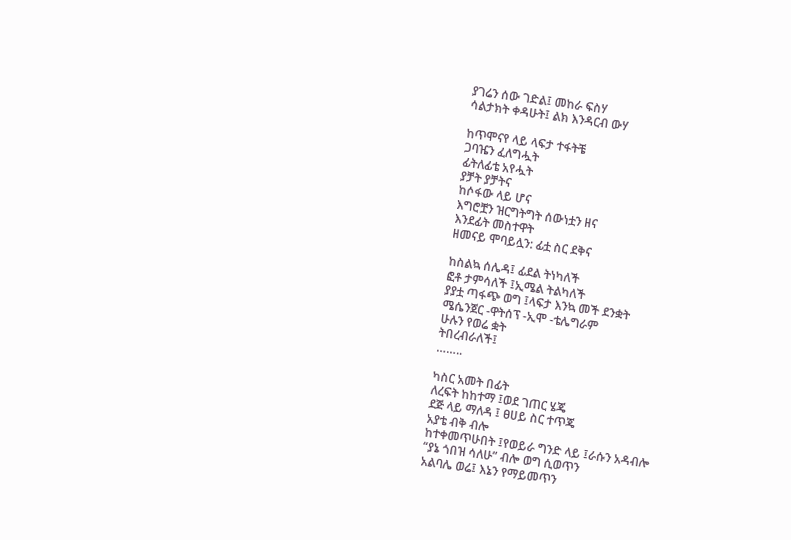ያገሬን ሰው ገድል፤ መከራ ፍስሃ
ሳልታክት ቀዳሁት፤ ልክ እንዳርብ ውሃ

ከጥሞናየ ላይ ላፍታ ተፋትቼ
ጋባዤን ፈለግሗት
ፊትለፊቴ አየሗት
ያቻት ያቻትና
ከሶፋው ላይ ሆና
እግሮቿን ዝርግትግት ሰውነቷን ዘና
እንደፊት መስተዋት
ዘመናይ ሞባይሏን: ፊቷ ስር ደቅና

ከስልኳ ሰሌዳ፤ ፊደል ትነካለች
ፎቶ ታምሳለች ፤ኢሜል ትልካለች
ያያቷ ጣፋጭ ወግ ፤ላፍታ እንኳ መች ደንቋት
ሜሴንጀር -ዋትሰፕ -ኢሞ -ቴሌግራም
ሁሉን የወሬ ቋት
ትበረብራለች፤
……..

ካስር አመት በፊት
ለረፍት ከከተማ ፤ወደ ገጠር ሄጄ
ደጅ ላይ ማለዳ ፤ ፀሀይ ስር ተጥጄ
አያቴ ብቅ ብሎ
ከተቀመጥሁበት ፤የወይራ ግንድ ላይ ፤ራሱን አዳብሎ
“ያኔ ጎበዝ ሳለሁ” ብሎ ወግ ሲወጥን
አልባሌ ወሬ፤ እኔን የማይመጥን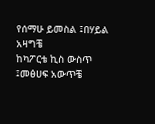የሰማሁ ይመስል ፤በሃይል አዛግቼ
ከካፖርቴ ኪስ ውስጥ ፤መፅሀፍ አውጥቼ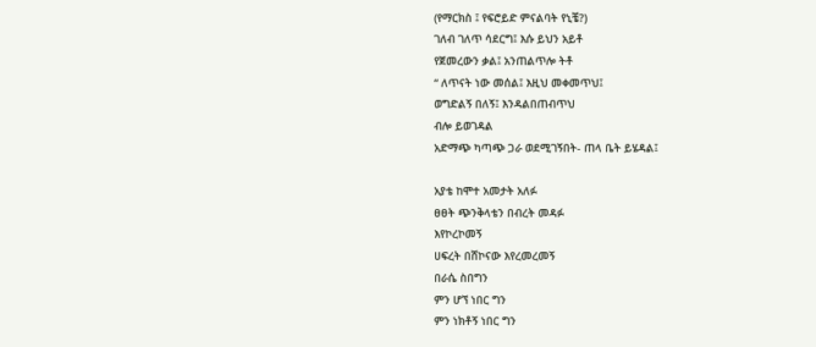(የማርክስ ፤ የፍሮይድ ምናልባት የኒቼ?)
ገለብ ገለጥ ሳደርግ፤ እሱ ይህን አይቶ
የጀመረውን ቃል፤ አንጠልጥሎ ትቶ
“ ለጥናት ነው መሰል፤ እዚህ መቀመጥህ፤
ወግድልኝ በለኝ፤ እንዳልበጠብጥህ
ብሎ ይወገዳል
አድማጭ ካጣጭ ጋራ ወደሚገኝበት- ጠላ ቤት ይሄዳል፤

አያቴ ከሞተ አመታት አለፉ
ፀፀት ጭንቅላቴን በብረት መዳፉ
እየኮረኮመኝ
ሀፍረት በሸኮናው እየረመረመኝ
በራሴ ስበግን
ምን ሆኘ ነበር ግን
ምን ነክቶኝ ነበር ግን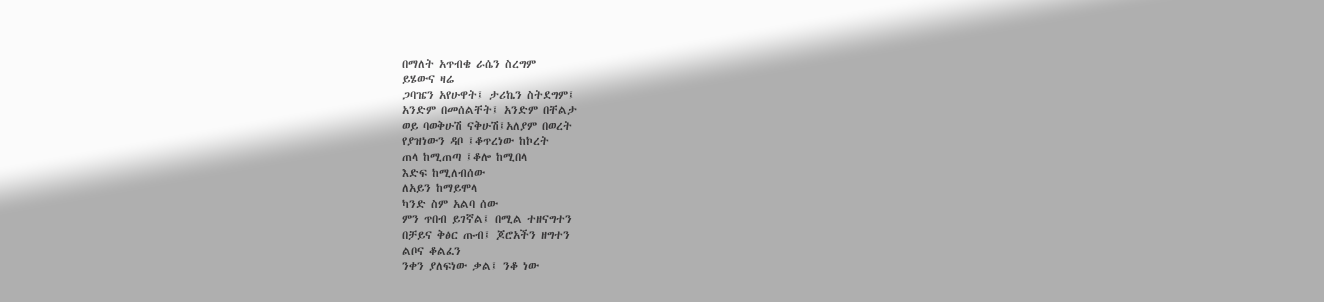በማለት አጥብቄ ራሴን ስረግም
ይሄውና ዛሬ
ጋባዤን አየሁዋት፤ ታሪኬን ስትደግም፤
አንድም በመሰልቸት፤ አንድም በቸልታ
ወይ ባወቅሁሽ ናቅሁሽ፤አለያም በወረት
የያዝነውን ዳቦ ፤ቆጥረነው ከኮረት
ጠላ ከሚጠጣ ፤ቆሎ ከሚበላ
እድፍ ከሚለብሰው
ለአይን ከማይሞላ
ካንድ ስም አልባ ሰው
ምን ጥበብ ይገኛል፤ በሚል ተዘናግተን
በቻይና ቅፅር ጡብ፤ ጆሮአችን ዘግተን
ልቦና ቆልፈን
ንቀን ያለፍነው ቃል፤ ንቆ ነው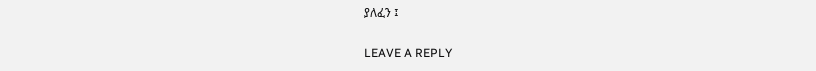ያለፈን ፤

LEAVE A REPLY